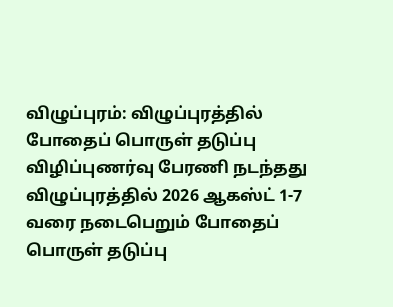விழுப்புரம்: விழுப்புரத்தில் போதைப் பொருள் தடுப்பு விழிப்புணர்வு பேரணி நடந்தது
விழுப்புரத்தில் 2026 ஆகஸ்ட் 1-7 வரை நடைபெறும் போதைப் பொருள் தடுப்பு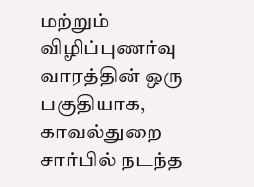மற்றும் விழிப்புணர்வு வாரத்தின் ஒரு பகுதியாக, காவல்துறை சார்பில் நடந்த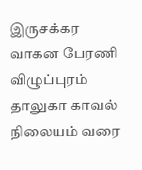இருசக்கர வாகன பேரணி விழுப்புரம் தாலுகா காவல் நிலையம் வரை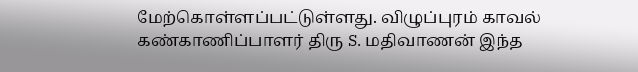மேற்கொள்ளப்பட்டுள்ளது. விழுப்புரம் காவல் கண்காணிப்பாளர் திரு S. மதிவாணன் இந்த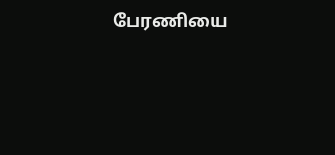பேரணியை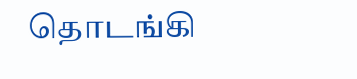தொடங்கி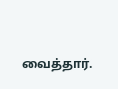வைத்தார்.